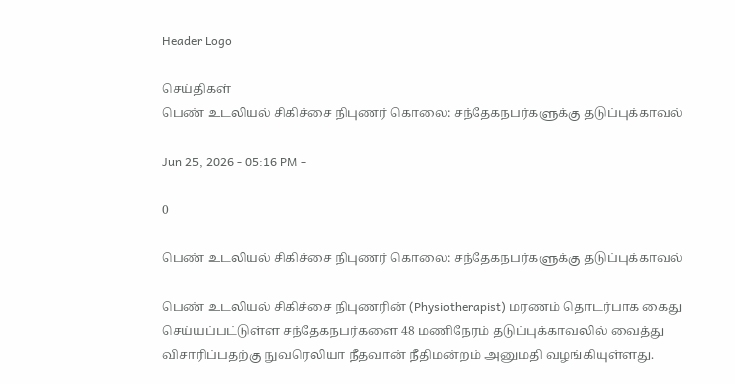Header Logo

செய்திகள்
பெண் உடலியல் சிகிச்சை நிபுணர் கொலை: சந்தேகநபர்களுக்கு தடுப்புக்காவல்

Jun 25, 2026 - 05:16 PM -

0

பெண் உடலியல் சிகிச்சை நிபுணர் கொலை: சந்தேகநபர்களுக்கு தடுப்புக்காவல்

பெண் உடலியல் சிகிச்சை நிபுணரின் (Physiotherapist) மரணம் தொடர்பாக கைது செய்யப்பட்டுள்ள சந்தேகநபர்களை 48 மணிநேரம் தடுப்புக்காவலில் வைத்து விசாரிப்பதற்கு நுவரெலியா நீதவான் நீதிமன்றம் அனுமதி வழங்கியுள்ளது.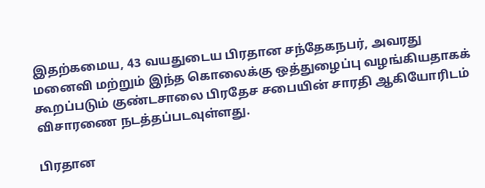இதற்கமைய, 43 வயதுடைய பிரதான சந்தேகநபர், அவரது மனைவி மற்றும் இந்த கொலைக்கு ஒத்துழைப்பு வழங்கியதாகக் கூறப்படும் குண்டசாலை பிரதேச சபையின் சாரதி ஆகியோரிடம் விசாரணை நடத்தப்படவுள்ளது.

பிரதான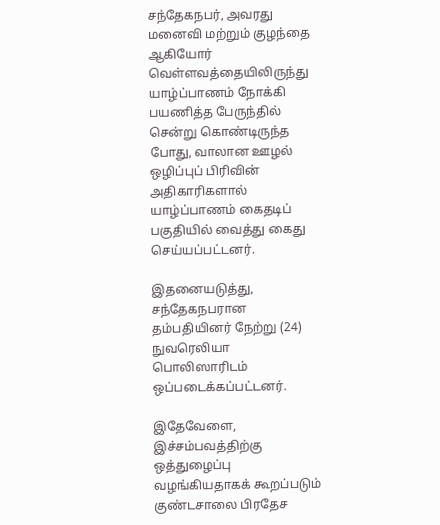சந்தேகநபர், அவரது மனைவி மற்றும் குழந்தை ஆகியோர் வெள்ளவத்தையிலிருந்து யாழ்ப்பாணம் நோக்கி பயணித்த பேருந்தில் சென்று கொண்டிருந்த போது, வாலான ஊழல் ஒழிப்புப் பிரிவின் அதிகாரிகளால் யாழ்ப்பாணம் கைதடிப் பகுதியில் வைத்து கைது செய்யப்பட்டனர்.

இதனையடுத்து, சந்தேகநபரான தம்பதியினர் நேற்று (24) நுவரெலியா பொலிஸாரிடம் ஒப்படைக்கப்பட்டனர்.

இதேவேளை, இச்சம்பவத்திற்கு ஒத்துழைப்பு வழங்கியதாகக் கூறப்படும் குண்டசாலை பிரதேச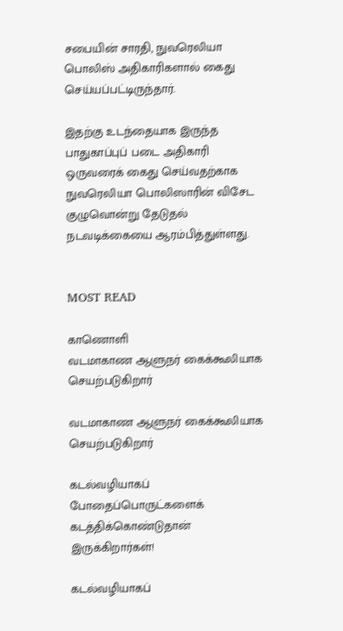சபையின் சாரதி, நுவரெலியா பொலிஸ் அதிகாரிகளால் கைது செய்யப்பட்டிருந்தார்.

இதற்கு உடந்தையாக இருந்த பாதுகாப்புப் படை அதிகாரி ஒருவரைக் கைது செய்வதற்காக நுவரெலியா பொலிஸாரின் விசேட குழுவொன்று தேடுதல் நடவடிக்கையை ஆரம்பித்துள்ளது.


MOST READ

காணொளி
வடமாகாண ஆளுநர் கைக்கூலியாக செயற்படுகிறார்

வடமாகாண ஆளுநர் கைக்கூலியாக செயற்படுகிறார்

கடல்வழியாகப் போதைப்பொருட்களைக் கடத்திக்கொண்டுதான் இருக்கிறார்கள்!

கடல்வழியாகப்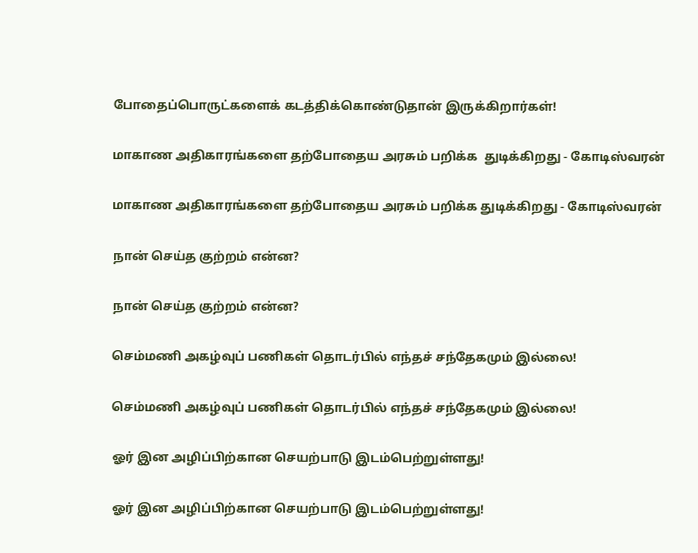போதைப்பொருட்களைக் கடத்திக்கொண்டுதான் இருக்கிறார்கள்!

மாகாண அதிகாரங்களை தற்போதைய அரசும் பறிக்க  துடிக்கிறது - கோடிஸ்வரன்

மாகாண அதிகாரங்களை தற்போதைய அரசும் பறிக்க துடிக்கிறது - கோடிஸ்வரன்

நான் செய்த குற்றம் என்ன?

நான் செய்த குற்றம் என்ன?

செம்மணி அகழ்வுப் பணிகள் தொடர்பில் எந்தச் சந்தேகமும் இல்லை!

செம்மணி அகழ்வுப் பணிகள் தொடர்பில் எந்தச் சந்தேகமும் இல்லை!

ஓர் இன அழிப்பிற்கான செயற்பாடு இடம்பெற்றுள்ளது!

ஓர் இன அழிப்பிற்கான செயற்பாடு இடம்பெற்றுள்ளது!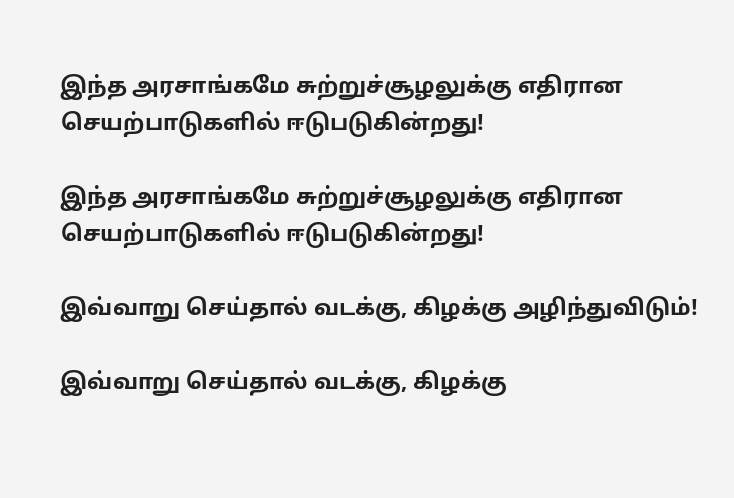இந்த அரசாங்கமே சுற்றுச்சூழலுக்கு எதிரான செயற்பாடுகளில் ஈடுபடுகின்றது!

இந்த அரசாங்கமே சுற்றுச்சூழலுக்கு எதிரான செயற்பாடுகளில் ஈடுபடுகின்றது!

இவ்வாறு செய்தால் வடக்கு, கிழக்கு அழிந்துவிடும்!

இவ்வாறு செய்தால் வடக்கு, கிழக்கு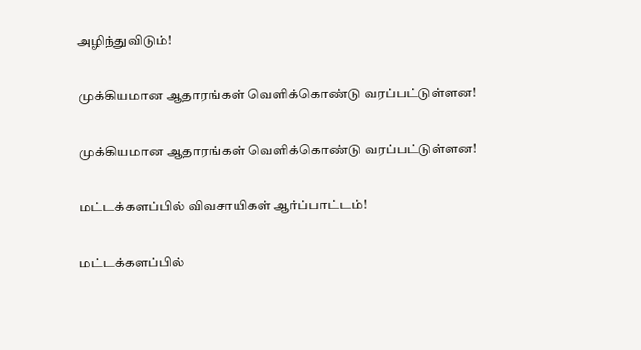அழிந்துவிடும்!

முக்கியமான ஆதாரங்கள் வெளிக்கொண்டு வரப்பட்டுள்ளன!

முக்கியமான ஆதாரங்கள் வெளிக்கொண்டு வரப்பட்டுள்ளன!

மட்டக்களப்பில் விவசாயிகள் ஆர்ப்பாட்டம்!

மட்டக்களப்பில்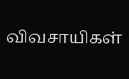விவசாயிகள்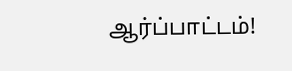ஆர்ப்பாட்டம்!